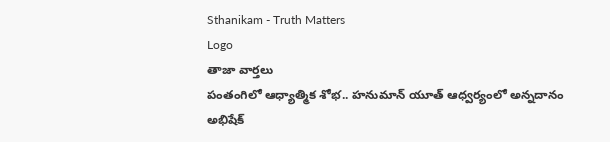Sthanikam - Truth Matters
Logo
తాజా వార్తలు
పంతంగిలో ఆధ్యాత్మిక శోభ.. హనుమాన్ యూత్ ఆధ్వర్యంలో అన్నదానం అభిషేక్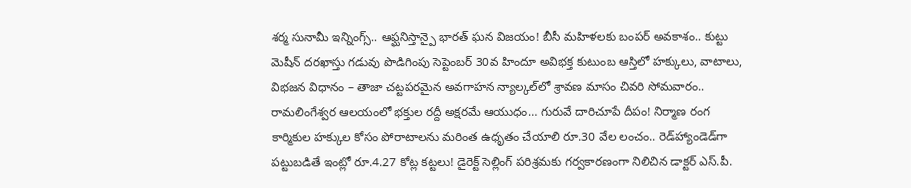శర్మ సునామీ ఇన్నింగ్స్.. ఆఫ్ఘనిస్తాన్పై భారత్ ఘన విజయం! బీసీ మహిళలకు బంపర్ అవకాశం.. కుట్టు మెషీన్ దరఖాస్తు గడువు పొడిగింపు సెప్టెంబర్ 30వ హిందూ అవిభక్త కుటుంబ ఆస్తిలో హక్కులు, వాటాలు, విభజన విధానం – తాజా చట్టపరమైన అవగాహన న్యాల్కల్‌లో శ్రావణ మాసం చివరి సోమవారం.. రామలింగేశ్వర ఆలయంలో భక్తుల రద్దీ అక్షరమే ఆయుధం… గురువే దారిచూపే దీపం! నిర్మాణ రంగ కార్మికుల హక్కుల కోసం పోరాటాలను మరింత ఉధృతం చేయాలి రూ.30 వేల లంచం.. రెడ్‌హ్యాండెడ్‌గా పట్టుబడితే ఇంట్లో రూ.4.27 కోట్ల కట్టలు! డైరెక్ట్ సెల్లింగ్ పరిశ్రమకు గర్వకారణంగా నిలిచిన డాక్టర్ ఎస్.పీ.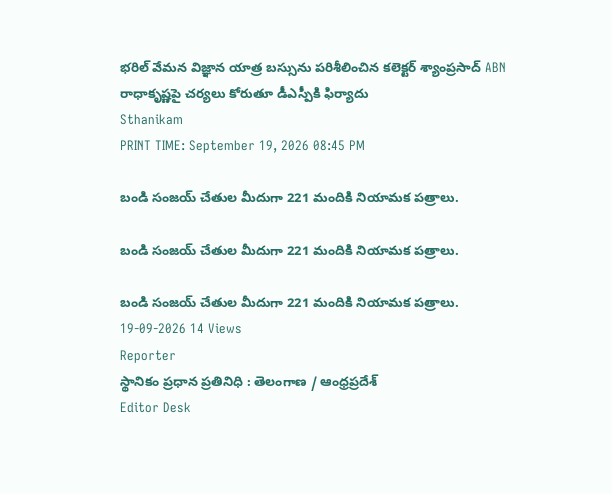భరిల్ వేమన విజ్ఞాన యాత్ర బస్సును పరిశీలించిన కలెక్టర్ శ్యాంప్రసాద్ ABN రాధాకృష్ణపై చర్యలు కోరుతూ డీఎస్పీకి ఫిర్యాదు
Sthanikam
PRINT TIME: September 19, 2026 08:45 PM

బండి సంజయ్‌ చేతుల మీదుగా 221 మందికి నియామక పత్రాలు.

బండి సంజయ్‌ చేతుల మీదుగా 221 మందికి నియామక పత్రాలు.

బండి సంజయ్‌ చేతుల మీదుగా 221 మందికి నియామక పత్రాలు.
19-09-2026 14 Views
Reporter
స్థానికం ప్రధాన ప్రతినిధి : తెలంగాణ / ఆంధ్రప్రదేశ్
Editor Desk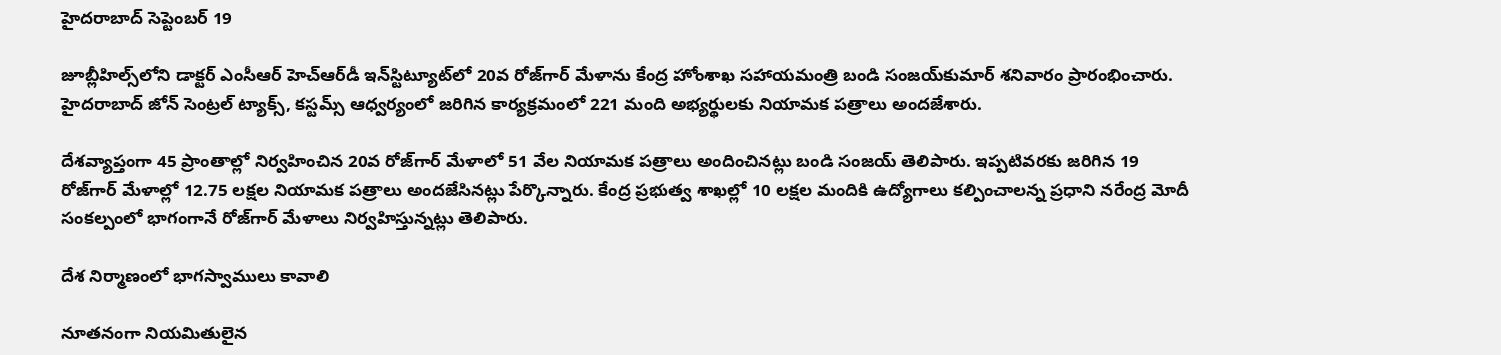హైదరాబాద్‌ సెప్టెంబర్ 19

జూబ్లీహిల్స్‌లోని డాక్టర్‌ ఎంసీఆర్‌ హెచ్‌ఆర్‌డీ ఇన్‌స్టిట్యూట్‌లో 20వ రోజ్‌గార్‌ మేళాను కేంద్ర హోంశాఖ సహాయమంత్రి బండి సంజయ్‌కుమార్‌ శనివారం ప్రారంభించారు. హైదరాబాద్‌ జోన్‌ సెంట్రల్‌ ట్యాక్స్‌, కస్టమ్స్‌ ఆధ్వర్యంలో జరిగిన కార్యక్రమంలో 221 మంది అభ్యర్థులకు నియామక పత్రాలు అందజేశారు.

దేశవ్యాప్తంగా 45 ప్రాంతాల్లో నిర్వహించిన 20వ రోజ్‌గార్‌ మేళాలో 51 వేల నియామక పత్రాలు అందించినట్లు బండి సంజయ్‌ తెలిపారు. ఇప్పటివరకు జరిగిన 19 రోజ్‌గార్‌ మేళాల్లో 12.75 లక్షల నియామక పత్రాలు అందజేసినట్లు పేర్కొన్నారు. కేంద్ర ప్రభుత్వ శాఖల్లో 10 లక్షల మందికి ఉద్యోగాలు కల్పించాలన్న ప్రధాని నరేంద్ర మోదీ సంకల్పంలో భాగంగానే రోజ్‌గార్‌ మేళాలు నిర్వహిస్తున్నట్లు తెలిపారు.

దేశ నిర్మాణంలో భాగస్వాములు కావాలి

నూతనంగా నియమితులైన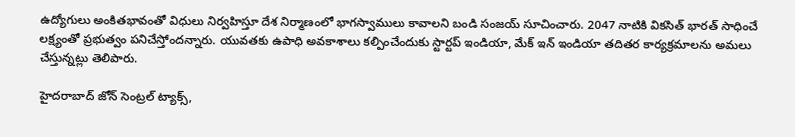ఉద్యోగులు అంకితభావంతో విధులు నిర్వహిస్తూ దేశ నిర్మాణంలో భాగస్వాములు కావాలని బండి సంజయ్‌ సూచించారు. 2047 నాటికి వికసిత్‌ భారత్‌ సాధించే లక్ష్యంతో ప్రభుత్వం పనిచేస్తోందన్నారు. యువతకు ఉపాధి అవకాశాలు కల్పించేందుకు స్టార్టప్‌ ఇండియా, మేక్‌ ఇన్‌ ఇండియా తదితర కార్యక్రమాలను అమలు చేస్తున్నట్లు తెలిపారు.

హైదరాబాద్‌ జోన్‌ సెంట్రల్‌ ట్యాక్స్‌,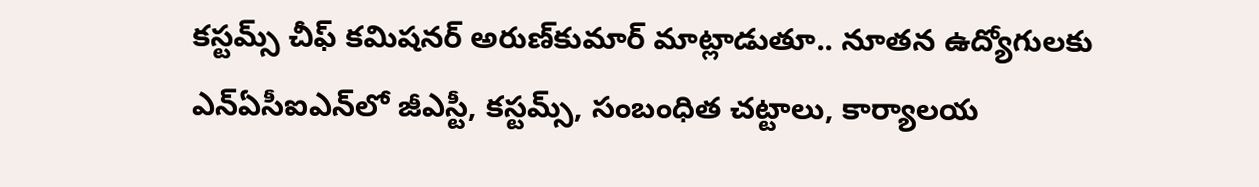కస్టమ్స్‌ చీఫ్‌ కమిషనర్‌ అరుణ్‌కుమార్‌ మాట్లాడుతూ.. నూతన ఉద్యోగులకు ఎన్‌ఏసీఐఎన్‌లో జీఎస్టీ, కస్టమ్స్‌, సంబంధిత చట్టాలు, కార్యాలయ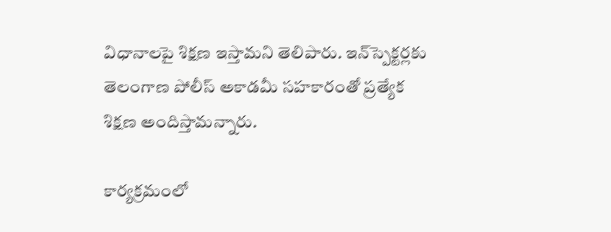విధానాలపై శిక్షణ ఇస్తామని తెలిపారు. ఇన్‌స్పెక్టర్లకు తెలంగాణ పోలీస్‌ అకాడమీ సహకారంతో ప్రత్యేక శిక్షణ అందిస్తామన్నారు.

కార్యక్రమంలో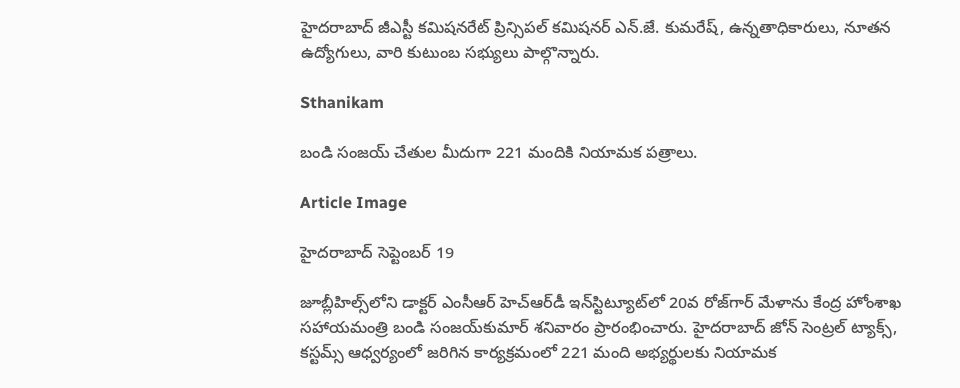హైదరాబాద్‌ జీఎస్టీ కమిషనరేట్‌ ప్రిన్సిపల్‌ కమిషనర్‌ ఎన్‌.జే. కుమరేష్‌, ఉన్నతాధికారులు, నూతన ఉద్యోగులు, వారి కుటుంబ సభ్యులు పాల్గొన్నారు.

Sthanikam

బండి సంజయ్‌ చేతుల మీదుగా 221 మందికి నియామక పత్రాలు.

Article Image

హైదరాబాద్‌ సెప్టెంబర్ 19

జూబ్లీహిల్స్‌లోని డాక్టర్‌ ఎంసీఆర్‌ హెచ్‌ఆర్‌డీ ఇన్‌స్టిట్యూట్‌లో 20వ రోజ్‌గార్‌ మేళాను కేంద్ర హోంశాఖ సహాయమంత్రి బండి సంజయ్‌కుమార్‌ శనివారం ప్రారంభించారు. హైదరాబాద్‌ జోన్‌ సెంట్రల్‌ ట్యాక్స్‌, కస్టమ్స్‌ ఆధ్వర్యంలో జరిగిన కార్యక్రమంలో 221 మంది అభ్యర్థులకు నియామక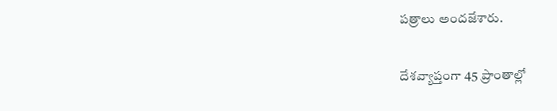పత్రాలు అందజేశారు.

దేశవ్యాప్తంగా 45 ప్రాంతాల్లో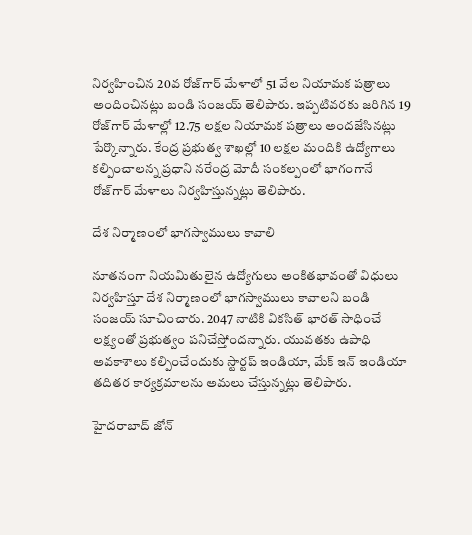నిర్వహించిన 20వ రోజ్‌గార్‌ మేళాలో 51 వేల నియామక పత్రాలు అందించినట్లు బండి సంజయ్‌ తెలిపారు. ఇప్పటివరకు జరిగిన 19 రోజ్‌గార్‌ మేళాల్లో 12.75 లక్షల నియామక పత్రాలు అందజేసినట్లు పేర్కొన్నారు. కేంద్ర ప్రభుత్వ శాఖల్లో 10 లక్షల మందికి ఉద్యోగాలు కల్పించాలన్న ప్రధాని నరేంద్ర మోదీ సంకల్పంలో భాగంగానే రోజ్‌గార్‌ మేళాలు నిర్వహిస్తున్నట్లు తెలిపారు.

దేశ నిర్మాణంలో భాగస్వాములు కావాలి

నూతనంగా నియమితులైన ఉద్యోగులు అంకితభావంతో విధులు నిర్వహిస్తూ దేశ నిర్మాణంలో భాగస్వాములు కావాలని బండి సంజయ్‌ సూచించారు. 2047 నాటికి వికసిత్‌ భారత్‌ సాధించే లక్ష్యంతో ప్రభుత్వం పనిచేస్తోందన్నారు. యువతకు ఉపాధి అవకాశాలు కల్పించేందుకు స్టార్టప్‌ ఇండియా, మేక్‌ ఇన్‌ ఇండియా తదితర కార్యక్రమాలను అమలు చేస్తున్నట్లు తెలిపారు.

హైదరాబాద్‌ జోన్‌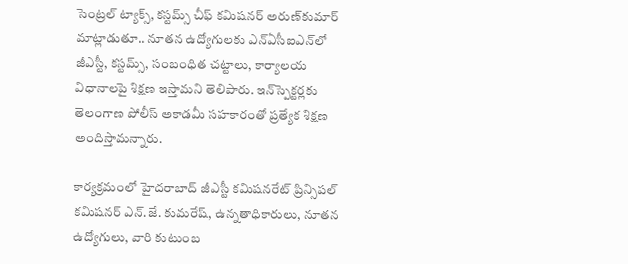సెంట్రల్‌ ట్యాక్స్‌, కస్టమ్స్‌ చీఫ్‌ కమిషనర్‌ అరుణ్‌కుమార్‌ మాట్లాడుతూ.. నూతన ఉద్యోగులకు ఎన్‌ఏసీఐఎన్‌లో జీఎస్టీ, కస్టమ్స్‌, సంబంధిత చట్టాలు, కార్యాలయ విధానాలపై శిక్షణ ఇస్తామని తెలిపారు. ఇన్‌స్పెక్టర్లకు తెలంగాణ పోలీస్‌ అకాడమీ సహకారంతో ప్రత్యేక శిక్షణ అందిస్తామన్నారు.

కార్యక్రమంలో హైదరాబాద్‌ జీఎస్టీ కమిషనరేట్‌ ప్రిన్సిపల్‌ కమిషనర్‌ ఎన్‌.జే. కుమరేష్‌, ఉన్నతాధికారులు, నూతన ఉద్యోగులు, వారి కుటుంబ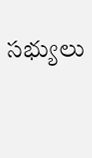సభ్యులు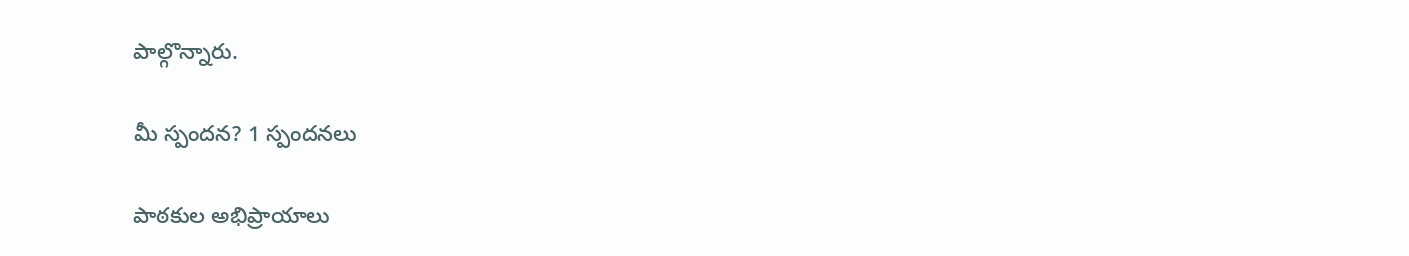పాల్గొన్నారు.

మీ స్పందన? 1 స్పందనలు

పాఠకుల అభిప్రాయాలు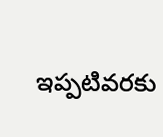ఇప్పటివరకు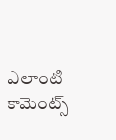ఎలాంటి కామెంట్స్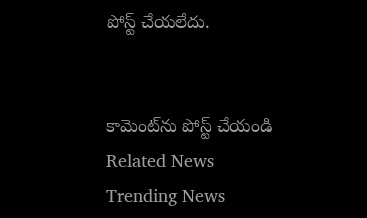పోస్ట్ చేయలేదు.


కామెంట్‌ను పోస్ట్ చేయండి
Related News
Trending News